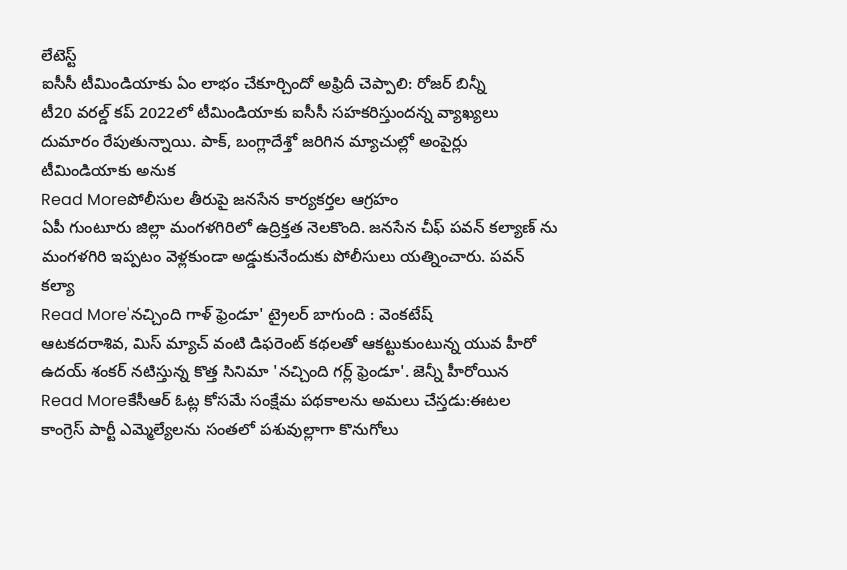లేటెస్ట్
ఐసీసీ టీమిండియాకు ఏం లాభం చేకూర్చిందో అఫ్రిదీ చెప్పాలి: రోజర్ బిన్నీ
టీ20 వరల్డ్ కప్ 2022లో టీమిండియాకు ఐసీసీ సహకరిస్తుందన్న వ్యాఖ్యలు దుమారం రేపుతున్నాయి. పాక్, బంగ్లాదేశ్తో జరిగిన మ్యాచుల్లో అంపైర్లు టీమిండియాకు అనుక
Read Moreపోలీసుల తీరుపై జనసేన కార్యకర్తల ఆగ్రహం
ఏపీ గుంటూరు జిల్లా మంగళగిరిలో ఉద్రిక్తత నెలకొంది. జనసేన చీఫ్ పవన్ కల్యాణ్ ను మంగళగిరి ఇప్పటం వెళ్లకుండా అడ్డుకునేందుకు పోలీసులు యత్నించారు. పవన్ కల్యా
Read More'నచ్చింది గాళ్ ఫ్రెండూ' ట్రైలర్ బాగుంది : వెంకటేష్
ఆటకదరాశివ, మిస్ మ్యాచ్ వంటి డిఫరెంట్ కథలతో ఆకట్టుకుంటున్న యువ హీరో ఉదయ్ శంకర్ నటిస్తున్న కొత్త సినిమా 'నచ్చింది గర్ల్ ఫ్రెండూ'. జెన్నీ హీరోయిన
Read Moreకేసీఆర్ ఓట్ల కోసమే సంక్షేమ పథకాలను అమలు చేస్తడు:ఈటల
కాంగ్రెస్ పార్టీ ఎమ్మెల్యేలను సంతలో పశువుల్లాగా కొనుగోలు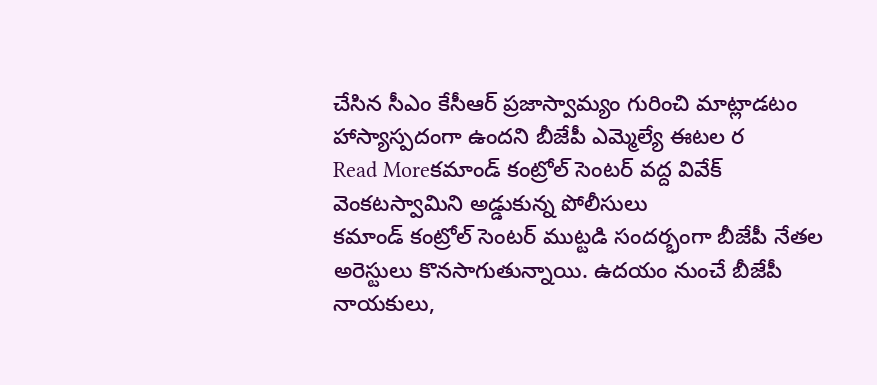చేసిన సీఎం కేసీఆర్ ప్రజాస్వామ్యం గురించి మాట్లాడటం హాస్యాస్పదంగా ఉందని బీజేపీ ఎమ్మెల్యే ఈటల ర
Read Moreకమాండ్ కంట్రోల్ సెంటర్ వద్ద వివేక్ వెంకటస్వామిని అడ్డుకున్న పోలీసులు
కమాండ్ కంట్రోల్ సెంటర్ ముట్టడి సందర్భంగా బీజేపీ నేతల అరెస్టులు కొనసాగుతున్నాయి. ఉదయం నుంచే బీజేపీ నాయకులు,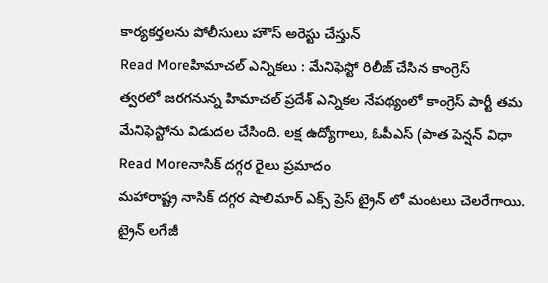కార్యకర్తలను పోలీసులు హౌస్ అరెస్టు చేస్తున్
Read Moreహిమాచల్ ఎన్నికలు : మేనిఫెస్టో రిలీజ్ చేసిన కాంగ్రెస్
త్వరలో జరగనున్న హిమాచల్ ప్రదేశ్ ఎన్నికల నేపథ్యంలో కాంగ్రెస్ పార్టీ తమ మేనిఫెస్టోను విడుదల చేసింది. లక్ష ఉద్యోగాలు, ఓపీఎస్ (పాత పెన్షన్ విధా
Read Moreనాసిక్ దగ్గర రైలు ప్రమాదం
మహారాష్ట్ర నాసిక్ దగ్గర షాలిమార్ ఎక్స్ ప్రెస్ ట్రైన్ లో మంటలు చెలరేగాయి. ట్రైన్ లగేజీ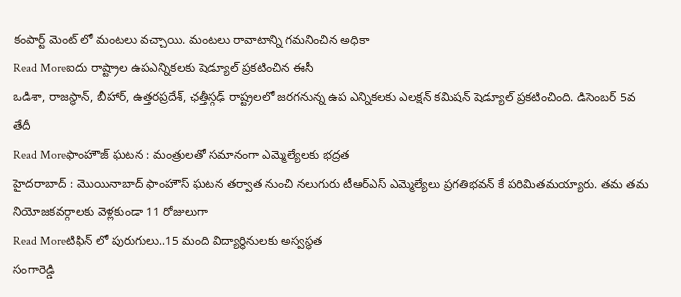కంపార్ట్ మెంట్ లో మంటలు వచ్చాయి. మంటలు రావాటాన్ని గమనించిన అధికా
Read Moreఐదు రాష్ట్రాల ఉపఎన్నికలకు షెడ్యూల్ ప్రకటించిన ఈసీ
ఒడిశా, రాజస్థాన్, బీహార్, ఉత్తరప్రదేశ్, ఛత్తీస్గఢ్ రాష్ట్రలలో జరగనున్న ఉప ఎన్నికలకు ఎలక్షన్ కమిషన్ షెడ్యూల్ ప్రకటించింది. డిసెంబర్ 5వ తేదీ
Read Moreఫాంహౌజ్ ఘటన : మంత్రులతో సమానంగా ఎమ్మెల్యేలకు భద్రత
హైదరాబాద్ : మొయినాబాద్ ఫాంహౌస్ ఘటన తర్వాత నుంచి నలుగురు టీఆర్ఎస్ ఎమ్మెల్యేలు ప్రగతిభవన్ కే పరిమితమయ్యారు. తమ తమ నియోజకవర్గాలకు వెళ్లకుండా 11 రోజులుగా
Read Moreటిఫిన్ లో పురుగులు..15 మంది విద్యార్థినులకు అస్వస్థత
సంగారెడ్డి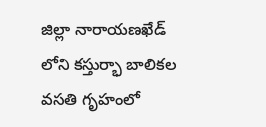జిల్లా నారాయణఖేడ్ లోని కస్తుర్భా బాలికల వసతి గృహంలో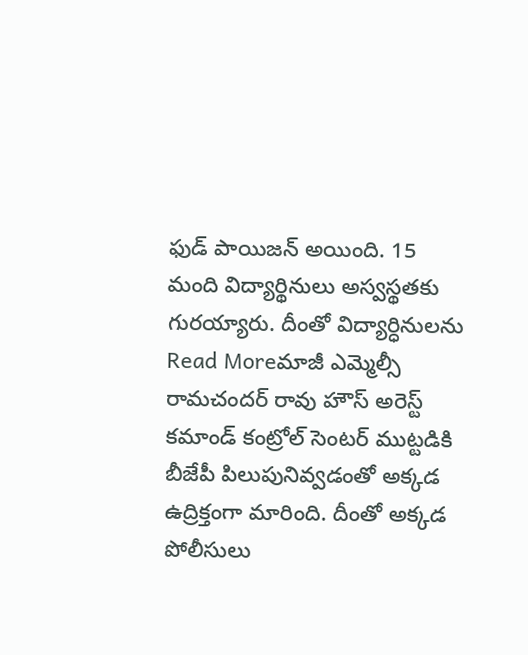ఫుడ్ పాయిజన్ అయింది. 15 మంది విద్యార్థినులు అస్వస్థతకు గురయ్యారు. దీంతో విద్యార్ధినులను
Read Moreమాజీ ఎమ్మెల్సీ రామచందర్ రావు హౌస్ అరెస్ట్
కమాండ్ కంట్రోల్ సెంటర్ ముట్టడికి బీజేపీ పిలుపునివ్వడంతో అక్కడ ఉద్రిక్తంగా మారింది. దీంతో అక్కడ పోలీసులు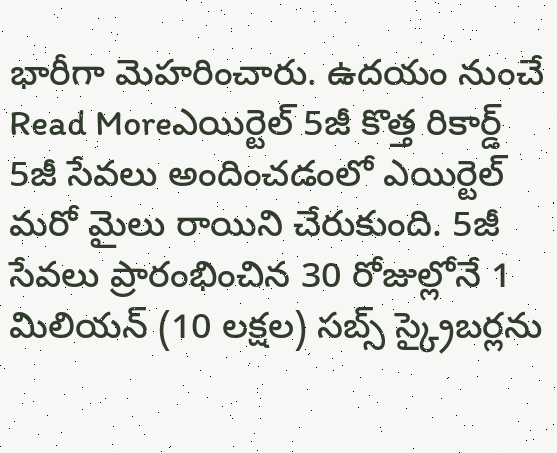భారీగా మెహరించారు. ఉదయం నుంచే
Read Moreఎయిర్టెల్ 5జీ కొత్త రికార్డ్
5జీ సేవలు అందించడంలో ఎయిర్టెల్ మరో మైలు రాయిని చేరుకుంది. 5జీ సేవలు ప్రారంభించిన 30 రోజుల్లోనే 1 మిలియన్ (10 లక్షల) సబ్స్ స్క్రైబర్లను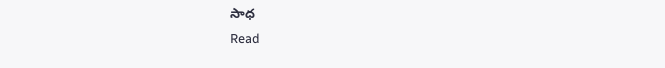సాధ
Read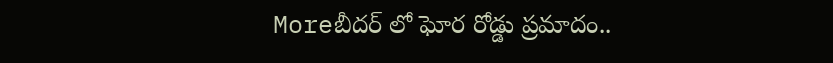Moreబీదర్ లో ఘోర రోడ్డు ప్రమాదం..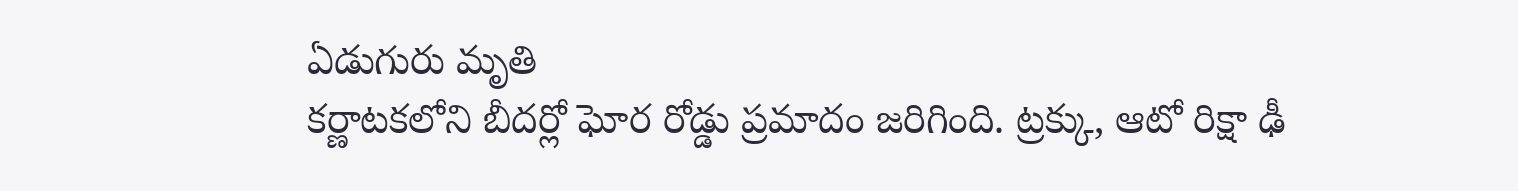ఏడుగురు మృతి
కర్ణాటకలోని బీదర్లో ఘోర రోడ్డు ప్రమాదం జరిగింది. ట్రక్కు, ఆటో రిక్షా ఢీ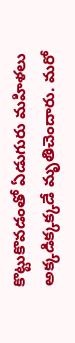కొట్టుకొవడంతో ఏడుగురు మహిళలు అక్కడిక్కక్కడే మృతిచెందారు. మరో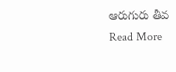ఆరుగురు తీవ
Read More